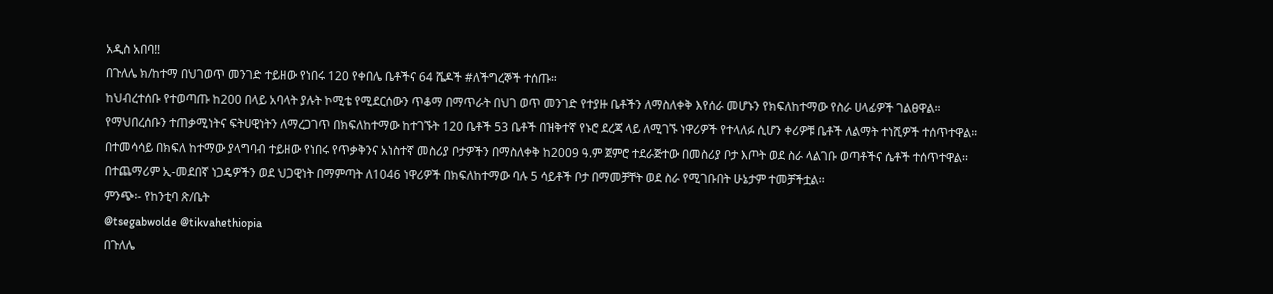አዲስ አበባ‼
በጉለሌ ክ/ከተማ በህገወጥ መንገድ ተይዘው የነበሩ 120 የቀበሌ ቤቶችና 64 ሼዶች #ለችግረኞች ተሰጡ።
ከህብረተሰቡ የተወጣጡ ከ200 በላይ አባላት ያሉት ኮሚቴ የሚደርሰውን ጥቆማ በማጥራት በህገ ወጥ መንገድ የተያዙ ቤቶችን ለማስለቀቅ እየሰራ መሆኑን የክፍለከተማው የስራ ሀላፊዎች ገልፀዋል።
የማህበረሰቡን ተጠቃሚነትና ፍትሀዊነትን ለማረጋገጥ በክፍለከተማው ከተገኙት 120 ቤቶች 53 ቤቶች በዝቅተኛ የኑሮ ደረጃ ላይ ለሚገኙ ነዋሪዎች የተላለፉ ሲሆን ቀሪዎቹ ቤቶች ለልማት ተነሺዎች ተሰጥተዋል።
በተመሳሳይ በክፍለ ከተማው ያላግባብ ተይዘው የነበሩ የጥቃቅንና አነስተኛ መስሪያ ቦታዎችን በማስለቀቅ ከ2009 ዓ.ም ጀምሮ ተደራጅተው በመስሪያ ቦታ እጦት ወደ ስራ ላልገቡ ወጣቶችና ሴቶች ተሰጥተዋል፡፡
በተጨማሪም ኢ-መደበኛ ነጋዴዎችን ወደ ህጋዊነት በማምጣት ለ1046 ነዋሪዎች በክፍለከተማው ባሉ 5 ሳይቶች ቦታ በማመቻቸት ወደ ስራ የሚገቡበት ሁኔታም ተመቻችቷል፡፡
ምንጭ፡- የከንቲባ ጽ/ቤት
@tsegabwolde @tikvahethiopia
በጉለሌ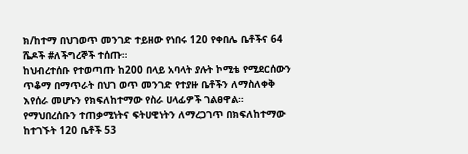ክ/ከተማ በህገወጥ መንገድ ተይዘው የነበሩ 120 የቀበሌ ቤቶችና 64 ሼዶች #ለችግረኞች ተሰጡ።
ከህብረተሰቡ የተወጣጡ ከ200 በላይ አባላት ያሉት ኮሚቴ የሚደርሰውን ጥቆማ በማጥራት በህገ ወጥ መንገድ የተያዙ ቤቶችን ለማስለቀቅ እየሰራ መሆኑን የክፍለከተማው የስራ ሀላፊዎች ገልፀዋል።
የማህበረሰቡን ተጠቃሚነትና ፍትሀዊነትን ለማረጋገጥ በክፍለከተማው ከተገኙት 120 ቤቶች 53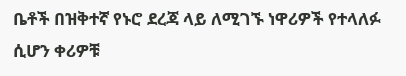ቤቶች በዝቅተኛ የኑሮ ደረጃ ላይ ለሚገኙ ነዋሪዎች የተላለፉ ሲሆን ቀሪዎቹ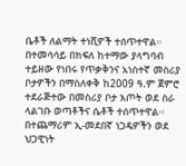ቤቶች ለልማት ተነሺዎች ተሰጥተዋል።
በተመሳሳይ በክፍለ ከተማው ያላግባብ ተይዘው የነበሩ የጥቃቅንና አነስተኛ መስሪያ ቦታዎችን በማስለቀቅ ከ2009 ዓ.ም ጀምሮ ተደራጅተው በመስሪያ ቦታ እጦት ወደ ስራ ላልገቡ ወጣቶችና ሴቶች ተሰጥተዋል፡፡
በተጨማሪም ኢ-መደበኛ ነጋዴዎችን ወደ ህጋዊነት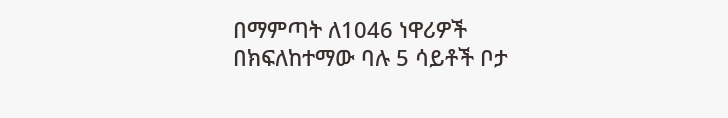በማምጣት ለ1046 ነዋሪዎች በክፍለከተማው ባሉ 5 ሳይቶች ቦታ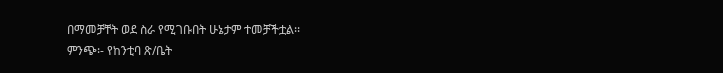በማመቻቸት ወደ ስራ የሚገቡበት ሁኔታም ተመቻችቷል፡፡
ምንጭ፡- የከንቲባ ጽ/ቤት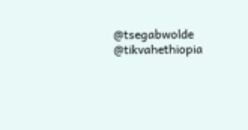@tsegabwolde @tikvahethiopia